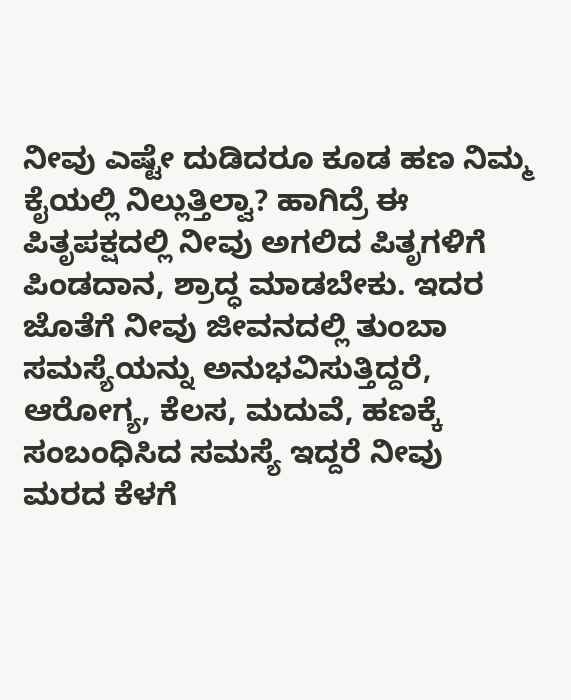ನೀವು ಎಷ್ಟೇ ದುಡಿದರೂ ಕೂಡ ಹಣ ನಿಮ್ಮ ಕೈಯಲ್ಲಿ ನಿಲ್ಲುತ್ತಿಲ್ವಾ? ಹಾಗಿದ್ರೆ ಈ ಪಿತೃಪಕ್ಷದಲ್ಲಿ ನೀವು ಅಗಲಿದ ಪಿತೃಗಳಿಗೆ ಪಿಂಡದಾನ, ಶ್ರಾದ್ಧ ಮಾಡಬೇಕು. ಇದರ ಜೊತೆಗೆ ನೀವು ಜೀವನದಲ್ಲಿ ತುಂಬಾ ಸಮಸ್ಯೆಯನ್ನು ಅನುಭವಿಸುತ್ತಿದ್ದರೆ, ಆರೋಗ್ಯ, ಕೆಲಸ, ಮದುವೆ, ಹಣಕ್ಕೆ ಸಂಬಂಧಿಸಿದ ಸಮಸ್ಯೆ ಇದ್ದರೆ ನೀವು ಮರದ ಕೆಳಗೆ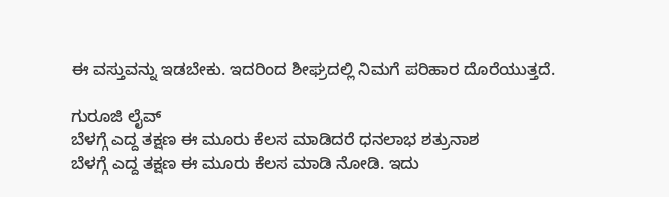ಈ ವಸ್ತುವನ್ನು ಇಡಬೇಕು. ಇದರಿಂದ ಶೀಘ್ರದಲ್ಲಿ ನಿಮಗೆ ಪರಿಹಾರ ದೊರೆಯುತ್ತದೆ.

ಗುರೂಜಿ ಲೈವ್
ಬೆಳಗ್ಗೆ ಎದ್ದ ತಕ್ಷಣ ಈ ಮೂರು ಕೆಲಸ ಮಾಡಿದರೆ ಧನಲಾಭ ಶತ್ರುನಾಶ
ಬೆಳಗ್ಗೆ ಎದ್ದ ತಕ್ಷಣ ಈ ಮೂರು ಕೆಲಸ ಮಾಡಿ ನೋಡಿ. ಇದು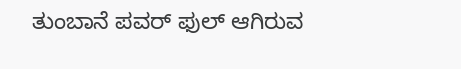ತುಂಬಾನೆ ಪವರ್ ಫುಲ್ ಆಗಿರುವ